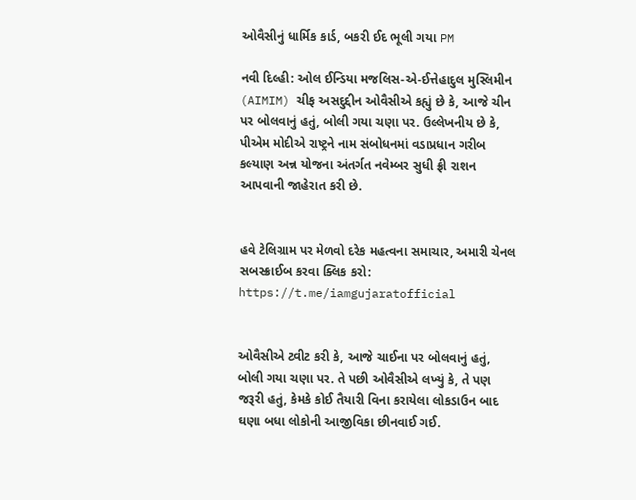ઓવૈસીનું ધાર્મિક કાર્ડ, બકરી ઈદ ભૂલી ગયા PM

નવી દિલ્હી: ઓલ ઈન્ડિયા મજલિસ-એ-ઈત્તેહાદુલ મુસ્લિમીન (AIMIM) ચીફ અસદુદ્દીન ઓવૈસીએ કહ્યું છે કે, આજે ચીન પર બોલવાનું હતું, બોલી ગયા ચણા પર. ઉલ્લેખનીય છે કે, પીએમ મોદીએ રાષ્ટ્રને નામ સંબોધનમાં વડાપ્રધાન ગરીબ કલ્યાણ અન્ન યોજના અંતર્ગત નવેમ્બર સુધી ફ્રી રાશન આપવાની જાહેરાત કરી છે.


હવે ટેલિગ્રામ પર મેળવો દરેક મહત્વના સમાચાર, અમારી ચેનલ સબસ્ક્રાઈબ કરવા ક્લિક કરો: https://t.me/iamgujaratofficial


ઓવૈસીએ ટ્વીટ કરી કે, આજે ચાઈના પર બોલવાનું હતું, બોલી ગયા ચણા પર. તે પછી ઓવૈસીએ લખ્યું કે, તે પણ જરૂરી હતું, કેમકે કોઈ તૈયારી વિના કરાયેલા લોકડાઉન બાદ ઘણા બધા લોકોની આજીવિકા છીનવાઈ ગઈ.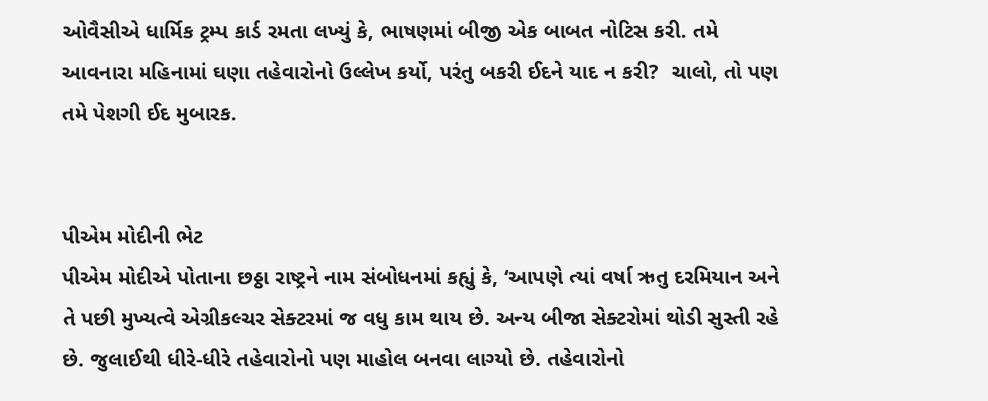ઓવૈસીએ ધાર્મિક ટ્રમ્પ કાર્ડ રમતા લખ્યું કે, ભાષણમાં બીજી એક બાબત નોટિસ કરી. તમે આવનારા મહિનામાં ઘણા તહેવારોનો ઉલ્લેખ કર્યો, પરંતુ બકરી ઈદને યાદ ન કરી?  ચાલો, તો પણ તમે પેશગી ઈદ મુબારક.


પીએમ મોદીની ભેટ
પીએમ મોદીએ પોતાના છઠ્ઠા રાષ્ટ્રને નામ સંબોધનમાં કહ્યું કે, ‘આપણે ત્યાં વર્ષા ઋતુ દરમિયાન અને તે પછી મુખ્યત્વે એગ્રીકલ્ચર સેક્ટરમાં જ વધુ કામ થાય છે. અન્ય બીજા સેક્ટરોમાં થોડી સુસ્તી રહે છે. જુલાઈથી ધીરે-ધીરે તહેવારોનો પણ માહોલ બનવા લાગ્યો છે. તહેવારોનો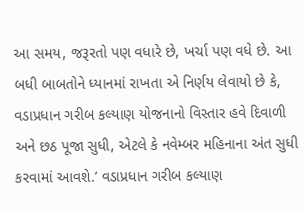આ સમય, જરૂરતો પણ વધારે છે, ખર્ચા પણ વધે છે. આ બધી બાબતોને ધ્યાનમાં રાખતા એ નિર્ણય લેવાયો છે કે, વડાપ્રધાન ગરીબ કલ્યાણ યોજનાનો વિસ્તાર હવે દિવાળી અને છઠ પૂજા સુધી, એટલે કે નવેમ્બર મહિનાના અંત સુધી કરવામાં આવશે.’ વડાપ્રધાન ગરીબ કલ્યાણ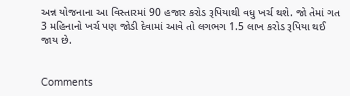અન્ન યોજનાના આ વિસ્તારમાં 90 હજાર કરોડ રૂપિયાથી વધુ ખર્ચ થશે. જો તેમાં ગત 3 મહિનાનો ખર્ચ પણ જોડી દેવામાં આવે તો લગભગ 1.5 લાખ કરોડ રૂપિયા થઈ જાય છે.


Comments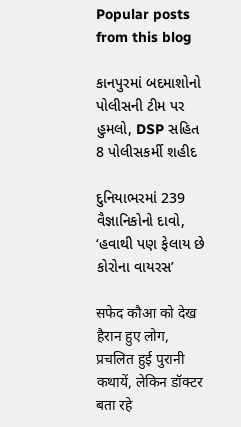Popular posts from this blog

કાનપુરમાં બદમાશોનો પોલીસની ટીમ પર હુમલો, DSP સહિત 8 પોલીસકર્મી શહીદ

દુનિયાભરમાં 239 વૈજ્ઞાનિકોનો દાવો, ‘હવાથી પણ ફેલાય છે કોરોના વાયરસ’

सफेद कौआ को देख हैरान हुए लोग, प्रचलित हुई पुरानी कथायें, लेकिन डॉक्टर बता रहे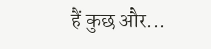हैं कुछ और...